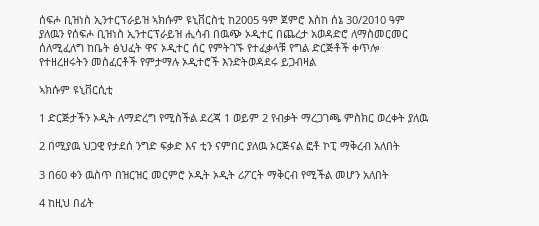ሰፍሖ ቢዝነስ ኢንተርፕራይዝ ኣክሱም ዩኒቨርስቲ ከ2005 ዓም ጀምሮ እስከ ሰኔ 30/2010 ዓም ያለዉን የሰፍሖ ቢዝነስ ኢንተርፕራይዝ ሒሳብ በዉጭ ኦዲተር በጨረታ አወዳድሮ ለማስመርመር ሰለሚፈለግ ከቤት ፅህፈት ዋና ኦዲተር ሰር የምትገኙ የተፈቃላቹ የግል ድርጅቶች ቀጥሎ የተዘረዘሩትን መስፈርቶች የምታማሉ ኦዲተሮች እንድትወዳደሩ ይጋብዛል

ኣክሱም ዩኒቨርሲቲ

1 ድርጅታችን ኦዲት ለማድረግ የሚስችል ደረጃ 1 ወይም 2 የብቃት ማረጋገጫ ምስክር ወረቀት ያለዉ

2 በሚያዉ ህጋዊ የታደሰ ንግድ ፍቃድ እና ቲን ናምበር ያለዉ ኦርጅናል ፎቶ ኮፒ ማቅረብ አለበት

3 በ60 ቀን ዉስጥ በዝርዝር መርምሮ ኦዲት ኦዲት ሪፖርት ማቅርብ የሚችል መሆን አለበት

4 ከዚህ በፊት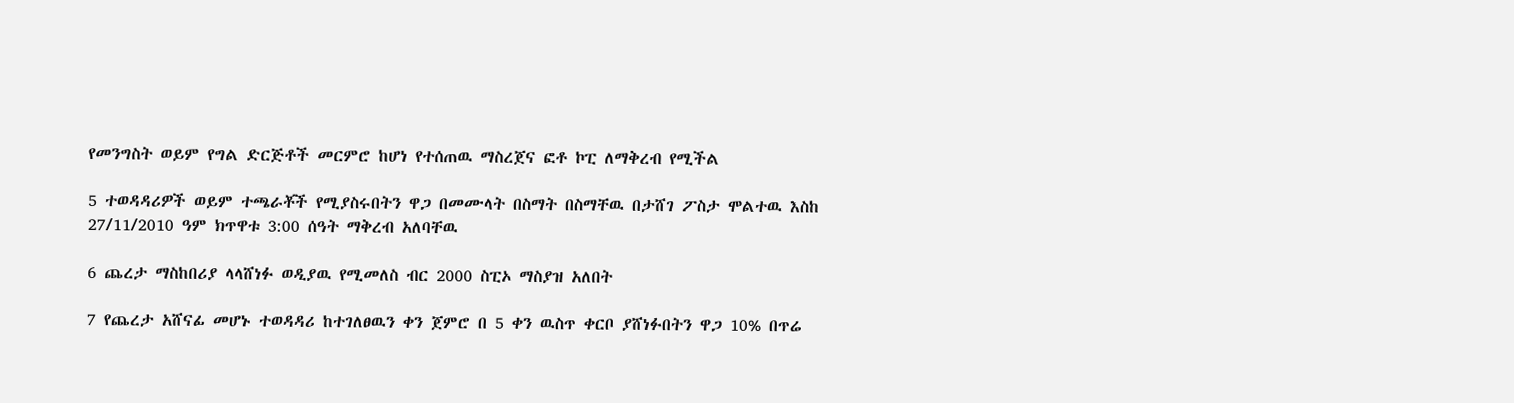የመንግስት ወይም የግል ድርጅቶች መርምሮ ከሆነ የተሰጠዉ ማስረጀና ፎቶ ኮፒ ለማቅረብ የሚችል

5 ተወዳዳሪዎች ወይም ተጫራቾች የሚያስሩበትን ዋጋ በመሙላት በስማት በስማቸዉ በታሸገ ፖስታ ሞልተዉ እስከ 27/11/2010 ዓም ክጥዋቱ 3:00 ሰዓት ማቅረብ አለባቸዉ

6 ጨረታ ማስከበሪያ ላላሸነፉ ወዲያዉ የሚመለስ ብር 2000 ስፒኦ ማስያዝ አለበት

7 የጨረታ አሸናፊ መሆኑ ተወዳዳሪ ከተገለፀዉን ቀን ጀምሮ በ 5 ቀን ዉስጥ ቀርቦ ያሸነፉበትን ዋጋ 10% በጥሬ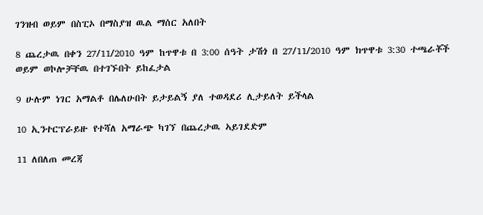ገንዝብ ወይም በስፒኦ በማስያዝ ዉል ማሰር አለበት

8 ጨረታዉ በቀን 27/11/2010 ዓም ከጥዋቱ በ 3:00 ሰዓት ታሽጎ በ 27/11/2010 ዓም ክጥዋቱ 3:30 ተጫራቾች ወይም ወኮሎቻቸዉ በተገኙበት ይከፈታል

9 ሁሉም ነገር አማልቶ በሌለሁበት ይታይልኝ ያለ ተወዳደሪ ሊታይለት ይችላል

10 ኢንተርፕራይዙ የተሻለ አማራጭ ካገኘ በጨረታዉ ኣይገደድም

11 ለበለጠ መረጃ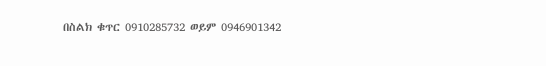በስልክ ቁጥር 0910285732 ወይም 0946901342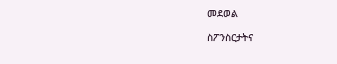መደወል

ስፖንስርታትና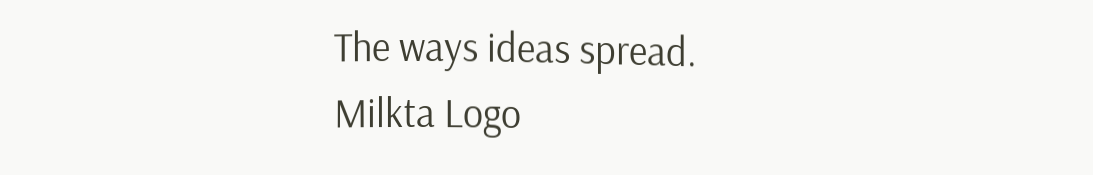The ways ideas spread.
Milkta Logo